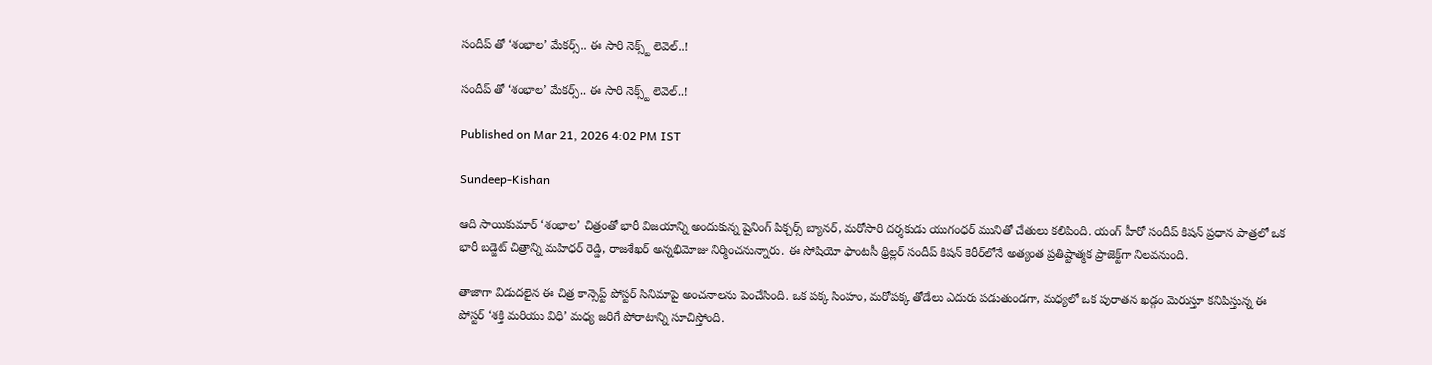సందీప్ తో ‘శంభాల’ మేకర్స్.. ఈ సారి నెక్స్ట్ లెవెల్..!

సందీప్ తో ‘శంభాల’ మేకర్స్.. ఈ సారి నెక్స్ట్ లెవెల్..!

Published on Mar 21, 2026 4:02 PM IST

Sundeep-Kishan

ఆది సాయికుమార్ ‘శంభాల’ చిత్రంతో భారీ విజయాన్ని అందుకున్న షైనింగ్ పిక్చర్స్ బ్యానర్, మరోసారి దర్శకుడు యుగంధర్ మునితో చేతులు కలిపింది. యంగ్ హీరో సందీప్ కిషన్ ప్రధాన పాత్రలో ఒక భారీ బడ్జెట్ చిత్రాన్ని మహిధర్ రెడ్డి, రాజశేఖర్ అన్నభిమోజు నిర్మించనున్నారు. ఈ సోషియో ఫాంటసీ థ్రిల్లర్ సందీప్ కిషన్ కెరీర్‌లోనే అత్యంత ప్రతిష్టాత్మక ప్రాజెక్ట్‌గా నిలవనుంది.

తాజాగా విడుదలైన ఈ చిత్ర కాన్సెప్ట్ పోస్టర్ సినిమాపై అంచనాలను పెంచేసింది. ఒక పక్క సింహం, మరోపక్క తోడేలు ఎదురు పడుతుండగా, మధ్యలో ఒక పురాతన ఖడ్గం మెరుస్తూ కనిపిస్తున్న ఈ పోస్టర్ ‘శక్తి మరియు విధి’ మధ్య జరిగే పోరాటాన్ని సూచిస్తోంది.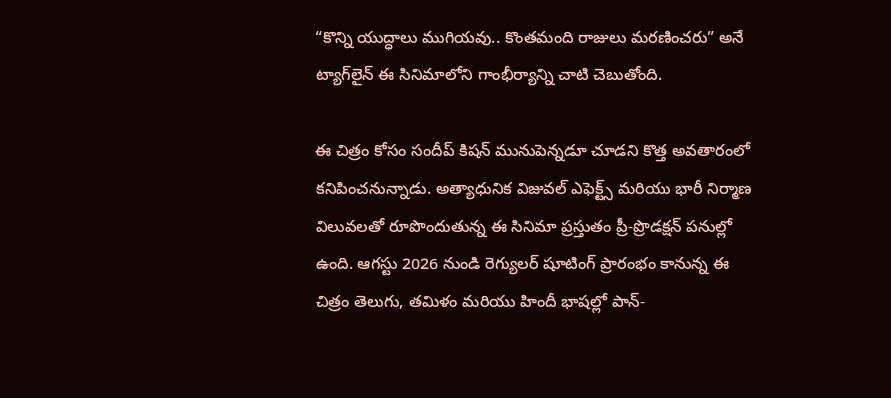“కొన్ని యుద్ధాలు ముగియవు.. కొంతమంది రాజులు మరణించరు” అనే ట్యాగ్‌లైన్ ఈ సినిమాలోని గాంభీర్యాన్ని చాటి చెబుతోంది.

ఈ చిత్రం కోసం సందీప్ కిషన్ మునుపెన్నడూ చూడని కొత్త అవతారంలో కనిపించనున్నాడు. అత్యాధునిక విజువల్ ఎఫెక్ట్స్ మరియు భారీ నిర్మాణ విలువలతో రూపొందుతున్న ఈ సినిమా ప్రస్తుతం ప్రీ-ప్రొడక్షన్ పనుల్లో ఉంది. ఆగస్టు 2026 నుండి రెగ్యులర్ షూటింగ్ ప్రారంభం కానున్న ఈ చిత్రం తెలుగు, తమిళం మరియు హిందీ భాషల్లో పాన్-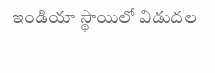ఇండియా స్థాయిలో విడుదల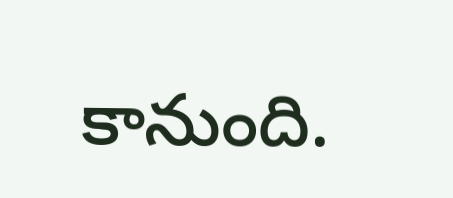కానుంది.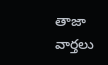తాజా వార్తలు